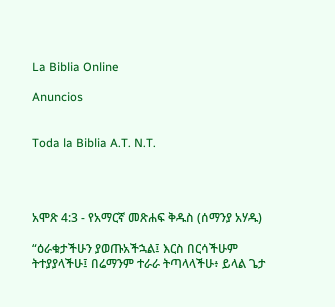La Biblia Online

Anuncios


Toda la Biblia A.T. N.T.




አሞጽ 4:3 - የአማርኛ መጽሐፍ ቅዱስ (ሰማንያ አሃዱ)

“ዕራቁታችሁን ያወጡአችኋል፤ እርስ በርሳችሁም ትተያያላችሁ፤ በሬማንም ተራራ ትጣላላችሁ፥ ይላል ጌታ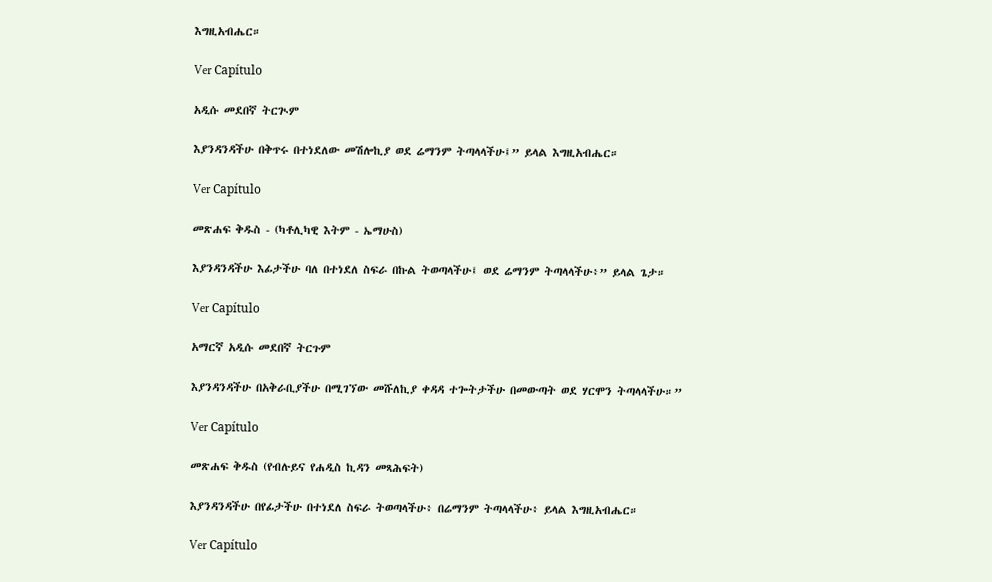እግዚአብሔር።

Ver Capítulo

አዲሱ መደበኛ ትርጒም

እያንዳንዳችሁ በቅጥሩ በተነደለው መሽሎኪያ ወደ ሬማንም ትጣላላችሁ፤” ይላል እግዚአብሔር።

Ver Capítulo

መጽሐፍ ቅዱስ - (ካቶሊካዊ እትም - ኤማሁስ)

እያንዳንዳችሁ እፊታችሁ ባለ በተነደለ ስፍራ በኩል ትወጣላችሁ፤ ወደ ሬማንም ትጣላላችሁ፥” ይላል ጌታ።

Ver Capítulo

አማርኛ አዲሱ መደበኛ ትርጉም

እያንዳንዳችሁ በአቅራቢያችሁ በሚገኘው መሹለኪያ ቀዳዳ ተጐትታችሁ በመውጣት ወደ ሃርሞን ትጣላላችሁ።”

Ver Capítulo

መጽሐፍ ቅዱስ (የብሉይና የሐዲስ ኪዳን መጻሕፍት)

እያንዳንዳችሁ በየፊታችሁ በተነደለ ስፍራ ትወጣላችሁ፥ በሬማንም ትጣላላችሁ፥ ይላል እግዚአብሔር።

Ver Capítulo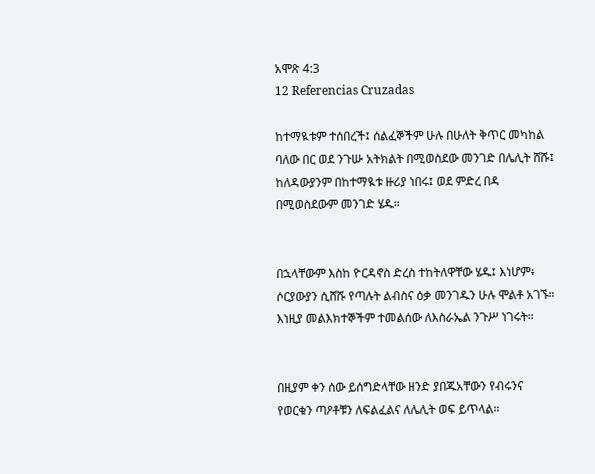አሞጽ 4:3
12 Referencias Cruzadas

ከተማዪቱም ተሰበረች፤ ሰልፈኞችም ሁሉ በሁለት ቅጥር መካከል ባለው በር ወደ ንጉሡ አትክልት በሚወስደው መንገድ በሌሊት ሸሹ፤ ከለዳውያንም በከተማዪቱ ዙሪያ ነበሩ፤ ወደ ምድረ በዳ በሚወስደውም መንገድ ሄዱ።


በኋላቸውም እስከ ዮርዳኖስ ድረስ ተከትለዋቸው ሄዱ፤ እነሆም፥ ሶርያውያን ሲሸሹ የጣሉት ልብስና ዕቃ መንገዱን ሁሉ ሞልቶ አገኙ። እነዚያ መልእክተኞችም ተመልሰው ለእስራኤል ንጉሥ ነገሩት።


በዚያም ቀን ሰው ይሰግድላቸው ዘንድ ያበጁአቸውን የብሩንና የወርቁን ጣዖቶቹን ለፍልፈልና ለሌሊት ወፍ ይጥላል።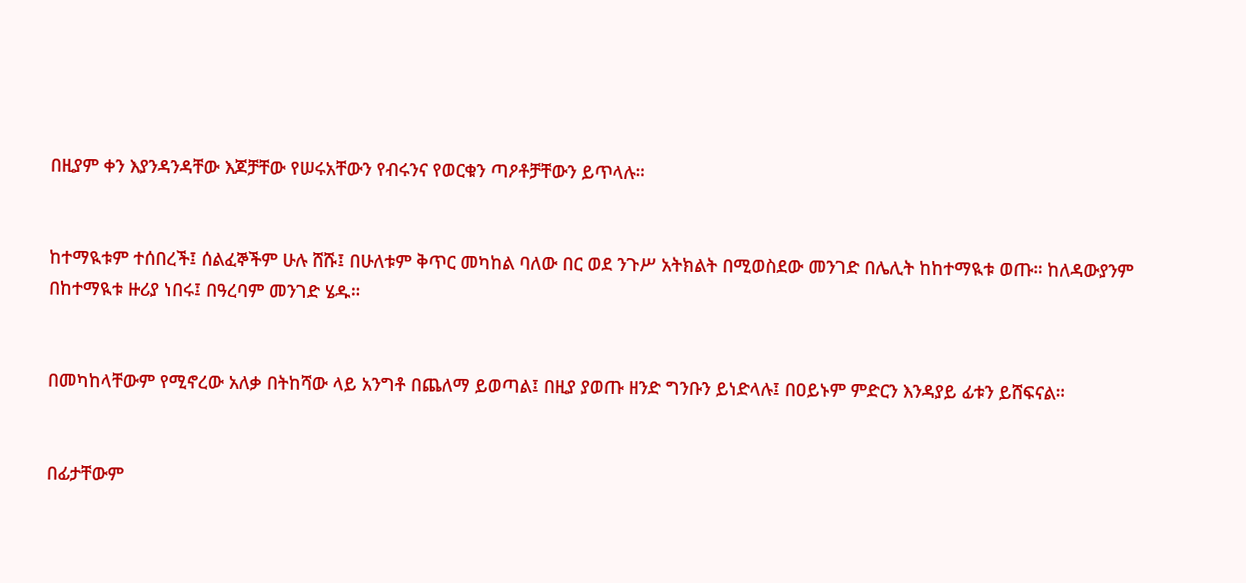በዚያም ቀን እያንዳንዳቸው እጆቻቸው የሠሩአቸውን የብሩንና የወርቁን ጣዖቶቻቸውን ይጥላሉ።


ከተማዪቱም ተሰበረች፤ ሰልፈኞችም ሁሉ ሸሹ፤ በሁለቱም ቅጥር መካከል ባለው በር ወደ ንጉሥ አትክልት በሚወስደው መንገድ በሌሊት ከከተማዪቱ ወጡ። ከለዳውያንም በከተማዪቱ ዙሪያ ነበሩ፤ በዓረባም መንገድ ሄዱ።


በመካከላቸውም የሚኖረው አለቃ በትከሻው ላይ አንግቶ በጨለማ ይወጣል፤ በዚያ ያወጡ ዘንድ ግንቡን ይነድላሉ፤ በዐይኑም ምድርን እንዳያይ ፊቱን ይሸፍናል።


በፊታቸውም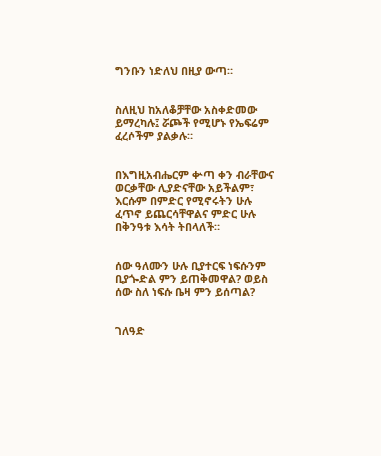ግንቡን ነድለህ በዚያ ውጣ።


ስለዚህ ከአለቆቻቸው አስቀድመው ይማረካሉ፤ ሯጮች የሚሆኑ የኤፍሬም ፈረሶችም ያልቃሉ።


በእግዚአብሔርም ቍጣ ቀን ብራቸውና ወርቃቸው ሊያድናቸው አይችልም፣ እርሱም በምድር የሚኖሩትን ሁሉ ፈጥኖ ይጨርሳቸዋልና ምድር ሁሉ በቅንዓቱ እሳት ትበላለች።


ሰው ዓለሙን ሁሉ ቢያተርፍ ነፍሱንም ቢያጐድል ምን ይጠቅመዋል? ወይስ ሰው ስለ ነፍሱ ቤዛ ምን ይሰጣል?


ገለዓድ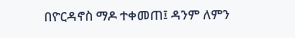በዮርዳኖስ ማዶ ተቀመጠ፤ ዳንም ለምን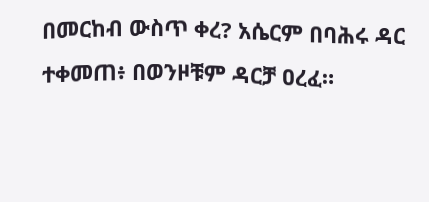በመርከብ ውስጥ ቀረ? አሴርም በባሕሩ ዳር ተቀመጠ፥ በወንዞቹም ዳርቻ ዐረፈ።